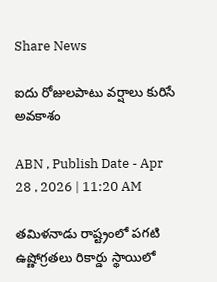Share News

ఐదు రోజులపాటు వర్షాలు కురిసే అవకాశం

ABN , Publish Date - Apr 28 , 2026 | 11:20 AM

తమిళనాడు రాష్ట్రంలో పగటి ఉష్ణోగ్రతలు రికార్డు స్థాయిలో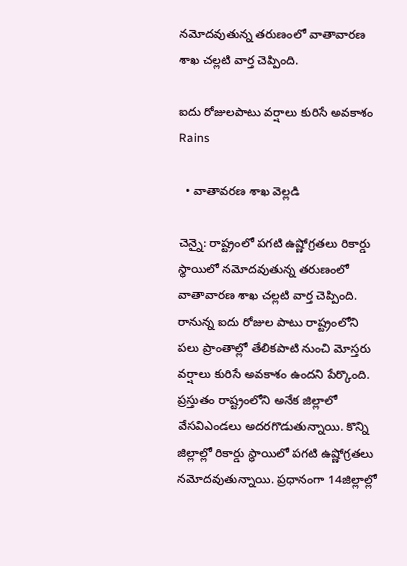నమోదవుతున్న తరుణంలో వాతావారణ శాఖ చల్లటి వార్త చెప్పింది.

ఐదు రోజులపాటు వర్షాలు కురిసే అవకాశం
Rains

  • వాతావరణ శాఖ వెల్లడి

చెన్నై: రాష్ట్రంలో పగటి ఉష్ణోగ్రతలు రికార్డు స్థాయిలో నమోదవుతున్న తరుణంలో వాతావారణ శాఖ చల్లటి వార్త చెప్పింది. రానున్న ఐదు రోజుల పాటు రాష్ట్రంలోని పలు ప్రాంతాల్లో తేలికపాటి నుంచి మోస్తరు వర్షాలు కురిసే అవకాశం ఉందని పేర్కొంది. ప్రస్తుతం రాష్ట్రంలోని అనేక జిల్లాలో వేసవిఎండలు అదరగొడుతున్నాయి. కొన్ని జిల్లాల్లో రికార్డు స్థాయిలో పగటి ఉష్ణోగ్రతలు నమోదవుతున్నాయి. ప్రధానంగా 14జిల్లాల్లో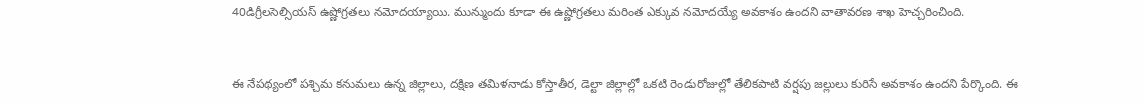40డిగ్రీలసెల్సియస్‌ ఉష్ణోగ్రతలు నమోదయ్యాయి. మున్ముందు కూడా ఈ ఉష్ణోగ్రతలు మరింత ఎక్కువ నమోదయ్యే అవకాశం ఉందని వాతావరణ శాఖ హెచ్చరించింది.


ఈ నేపథ్యంలో పశ్చిమ కనుమలు ఉన్న జిల్లాలు, దక్షిణ తమిళనాడు కోస్తాతీర, డెల్టా జిల్లాల్లో ఒకటి రెండురోజుల్లో తేలికపాటి వర్షపు జల్లులు కురిసే అవకాశం ఉందని పేర్కొంది. ఈ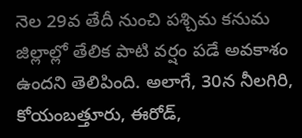నెల 29వ తేదీ నుంచి పశ్చిమ కనుమ జిల్లాల్లో తేలిక పాటి వర్షం పడే అవకాశం ఉందని తెలిపింది. అలాగే, 30న నీలగిరి, కోయంబత్తూరు, ఈరోడ్‌,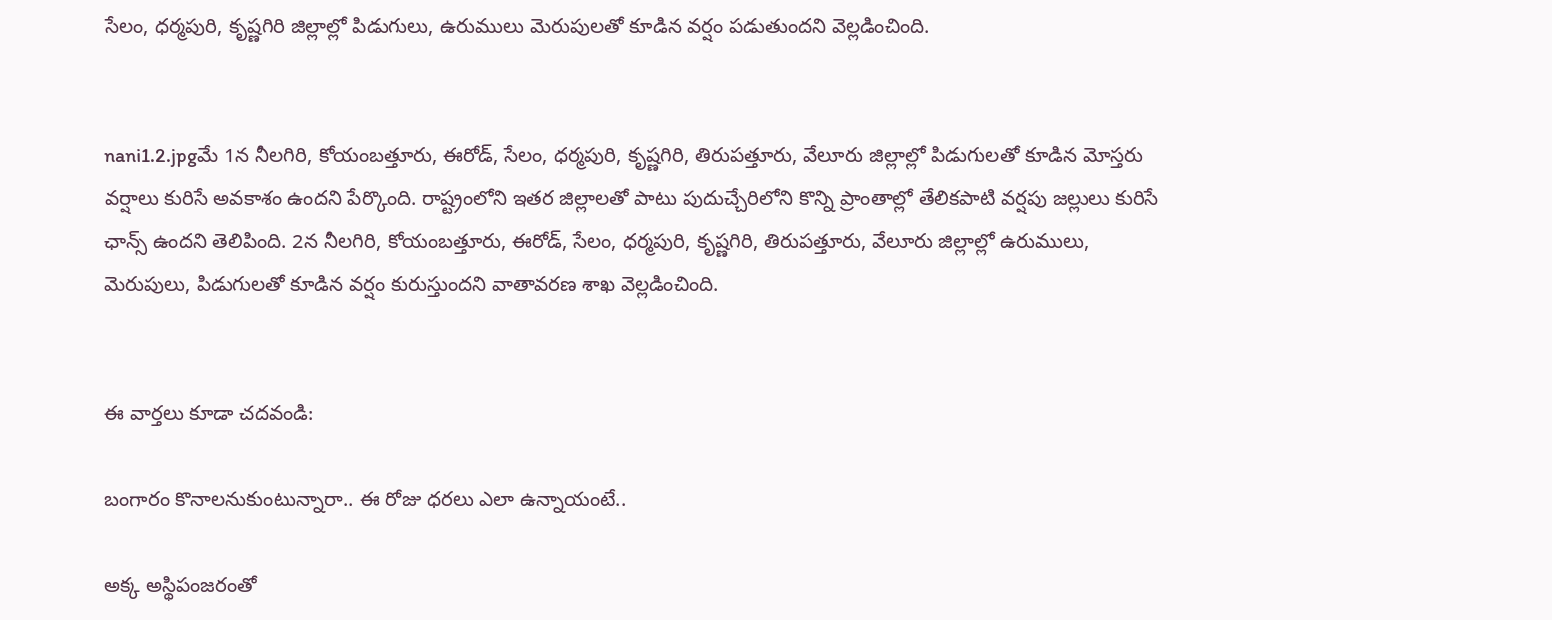సేలం, ధర్మపురి, కృష్ణగిరి జిల్లాల్లో పిడుగులు, ఉరుములు మెరుపులతో కూడిన వర్షం పడుతుందని వెల్లడించింది.


nani1.2.jpgమే 1న నీలగిరి, కోయంబత్తూరు, ఈరోడ్‌, సేలం, ధర్మపురి, కృష్ణగిరి, తిరుపత్తూరు, వేలూరు జిల్లాల్లో పిడుగులతో కూడిన మోస్తరు వర్షాలు కురిసే అవకాశం ఉందని పేర్కొంది. రాష్ట్రంలోని ఇతర జిల్లాలతో పాటు పుదుచ్చేరిలోని కొన్ని ప్రాంతాల్లో తేలికపాటి వర్షపు జల్లులు కురిసే ఛాన్స్‌ ఉందని తెలిపింది. 2న నీలగిరి, కోయంబత్తూరు, ఈరోడ్‌, సేలం, ధర్మపురి, కృష్ణగిరి, తిరుపత్తూరు, వేలూరు జిల్లాల్లో ఉరుములు, మెరుపులు, పిడుగులతో కూడిన వర్షం కురుస్తుందని వాతావరణ శాఖ వెల్లడించింది.


ఈ వార్తలు కూడా చదవండి:

బంగారం కొనాలనుకుంటున్నారా.. ఈ రోజు ధరలు ఎలా ఉన్నాయంటే..

అక్క అస్థిపంజరంతో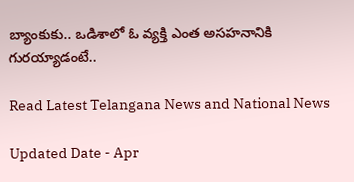బ్యాంకుకు.. ఒడిశాలో ఓ వ్యక్తి ఎంత అసహనానికి గురయ్యాడంటే..

Read Latest Telangana News and National News

Updated Date - Apr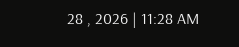28 , 2026 | 11:28 AM